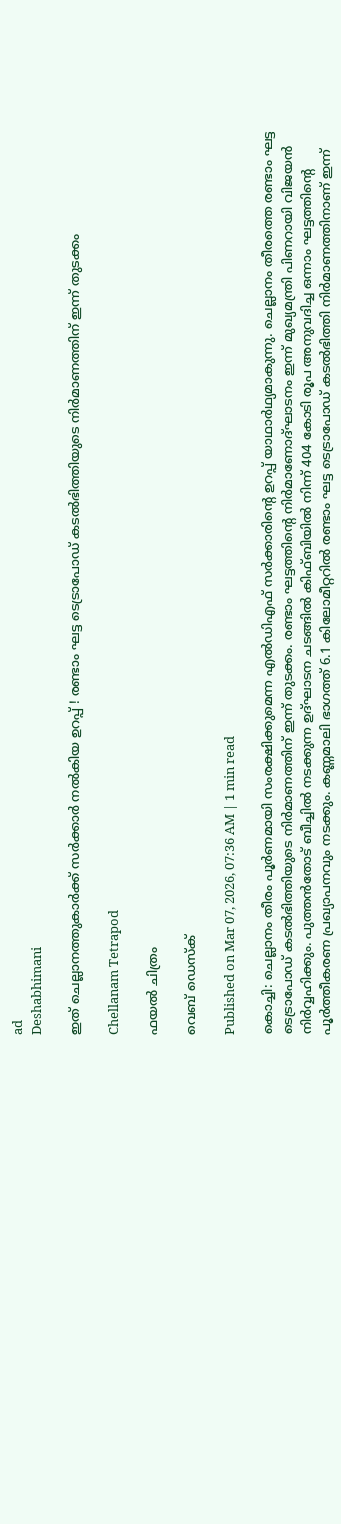ad
Deshabhimani

ഇത് ചെല്ലാനത്തുകാർക്ക് സർക്കാർ നൽകിയ ഉറപ്പ് ! രണ്ടാം ഘട്ട ടെട്രാപോഡ് കടല്‍ഭിത്തിയുടെ നിര്‍മാണത്തിന് ഇന്ന് തുടക്കം

Chellanam Tetrapod

ഫയൽ ചിത്രം

വെബ് ഡെസ്ക്

Published on Mar 07, 2026, 07:36 AM | 1 min read

കൊച്ചി: ചെല്ലാനം തീരം പൂർണമായി സംരക്ഷിക്കുമെന്ന എൽഡിഎഫ്‌ സർക്കാരിന്റെ ഉറപ്പ്‌ യാഥാർഥ്യമാകുന്നു. ചെല്ലാനം തീരത്തെ രണ്ടാം ഘട്ട ടെട്രാപോഡ് കടല്‍ഭിത്തിയുടെ നിര്‍മാണത്തിന് ഇന്ന് തുടക്കം. രണ്ടാം ഘട്ടത്തിന്‍റെ നിര്‍മാണോദ്ഘാടനം ഇന്ന് മുഖ്യമന്ത്രി പിണറായി വിജയന്‍ നിര്‍വ്വഹിക്കും. പുത്തന്‍തോട് ബീച്ചിൽ നടക്കുന്ന ഉദ്ഘാടന ചടങ്ങിൽ കിഫ്ബിയില്‍ നിന്ന് 404 കോടി രൂപ അനുവദിച്ച ഒന്നാം ഘട്ടത്തിന്‍റെ പൂര്‍ത്തീകരണ പ്രഖ്യാപനവും നടക്കും. കണ്ണമാലി ഭാഗത്ത് 6.1 കിലോമീറ്ററില്‍ രണ്ടാം ഘട്ട ടെട്രാപോഡ് കടല്‍ഭിത്തി നിര്‍മാണത്തിനാണ് ഇന്ന്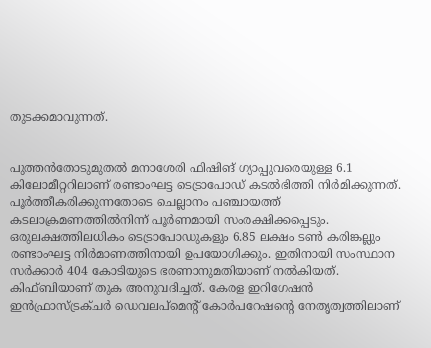തുടക്കമാവുന്നത്.


പുത്തൻതോടുമുതൽ മനാശേരി ഫിഷിങ് ഗ്യാപ്പുവരെയുള്ള 6.1 കിലോമീറ്ററിലാണ് രണ്ടാംഘട്ട ടെട്രാപോഡ് കടൽഭിത്തി നിർമിക്കുന്നത്‌. പൂർത്തീകരിക്കുന്നതോടെ ചെല്ലാനം പഞ്ചായത്ത് കടലാക്രമണത്തിൽനിന്ന് പൂർണമായി സംരക്ഷിക്കപ്പെടും. ഒരുലക്ഷത്തിലധികം ടെട്രാപോഡുകളും 6.85 ലക്ഷം ടൺ കരിങ്കല്ലും രണ്ടാംഘട്ട നിർമാണത്തിനായി ഉപയോഗിക്കും. ഇതിനായി സംസ്ഥാന സർക്കാർ 404 കോടിയുടെ ഭരണാനുമതിയാണ് നൽകിയത്. കിഫ്ബിയാണ് തുക അനുവദിച്ചത്. കേരള ഇറിഗേഷൻ ഇൻഫ്രാസ്ട്രക്ചർ ഡെവലപ്മെന്റ്‌ കോർപറേഷന്റെ നേതൃത്വത്തിലാണ്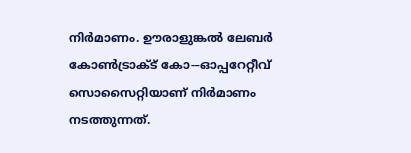നിർമാണം. ഉ‍ൗരാളുങ്കൽ ലേബർ കോൺട്രാക്ട് കോ-–ഓപ്പറേറ്റീവ് സൊസൈറ്റിയാണ് നിർമാണം നടത്തുന്നത്.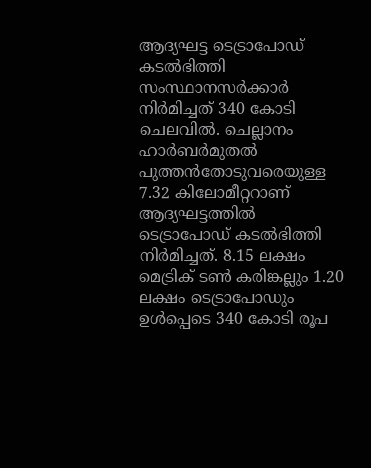ആദ്യഘട്ട ടെട്രാപോഡ്‌ കടൽഭിത്തി സംസ്ഥാനസർക്കാർ നിർമിച്ചത്‌ 340 കോടി ചെലവിൽ. ചെല്ലാനം ഹാർബർമുതൽ പുത്തൻതോടുവരെയുള്ള 7.32 കിലോമീറ്ററാണ് ആദ്യഘട്ടത്തിൽ ടെട്രാപോഡ് കടൽഭിത്തി നിർമിച്ചത്. 8.15 ലക്ഷം മെട്രിക് ടൺ കരിങ്കല്ലും 1.20 ലക്ഷം ടെട്രാപോഡും ഉൾപ്പെടെ 340 കോടി രൂപ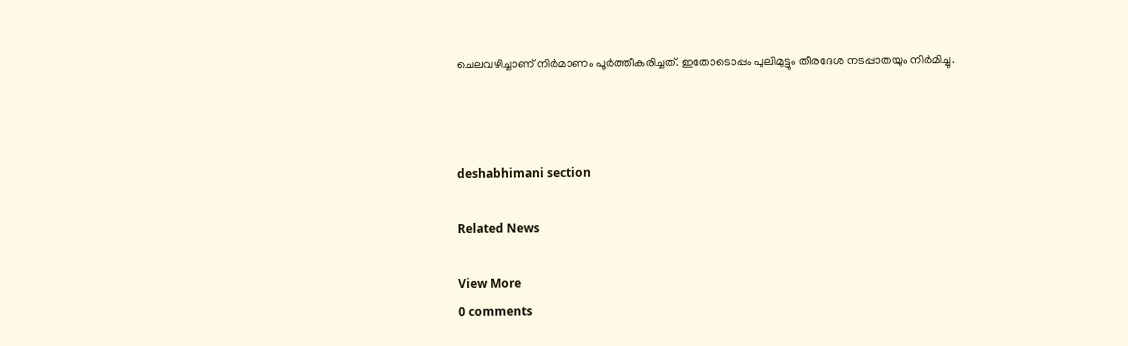ചെലവഴിച്ചാണ് നിർമാണം പൂർത്തീകരിച്ചത്. ഇതോടൊപ്പം പുലിമുട്ടും തീരദേശ നടപ്പാതയും നിർമിച്ചു.



deshabhimani section

Related News

View More
0 comments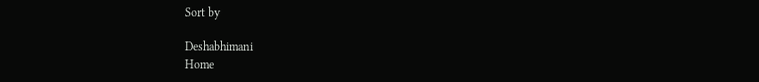Sort by

Deshabhimani
Home